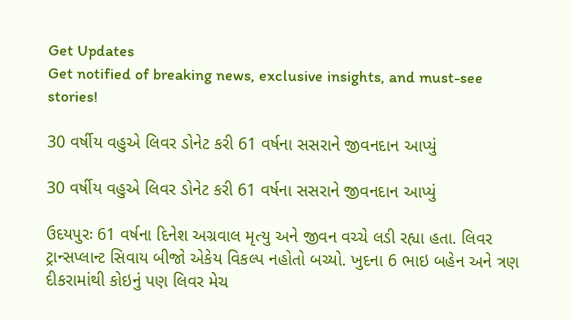Get Updates
Get notified of breaking news, exclusive insights, and must-see stories!

30 વર્ષીય વહુએ લિવર ડોનેટ કરી 61 વર્ષના સસરાને જીવનદાન આપ્યું

30 વર્ષીય વહુએ લિવર ડોનેટ કરી 61 વર્ષના સસરાને જીવનદાન આપ્યું

ઉદયપુરઃ 61 વર્ષના દિનેશ અગ્રવાલ મૃત્યુ અને જીવન વચ્ચે લડી રહ્યા હતા. લિવર ટ્રાન્સપ્લાન્ટ સિવાય બીજો એકેય વિકલ્પ નહોતો બચ્યો. ખુદના 6 ભાઇ બહેન અને ત્રણ દીકરામાંથી કોઇનું પણ લિવર મેચ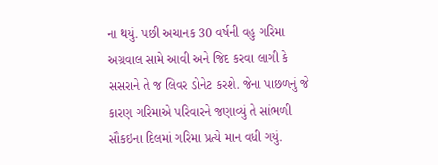ના થયું. પછી અચાનક 30 વર્ષની વહુ ગરિમા અગ્રવાલ સામે આવી અને જિદ કરવા લાગી કે સસરાને તે જ લિવર ડોનેટ કરશે. જેના પાછળનું જે કારણ ગરિમાએ પરિવારને જણાવ્યું તે સાંભળી સૌકઇના દિલમાં ગરિમા પ્રત્યે માન વધી ગયું.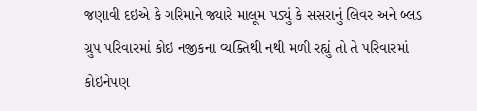જણાવી દઇએ કે ગરિમાને જ્યારે માલૂમ પડ્યું કે સસરાનું લિવર અને બ્લડ ગ્રુપ પરિવારમાં કોઇ નજીકના વ્યક્તિથી નથી મળી રહ્યું તો તે પરિવારમાં કોઇનેપણ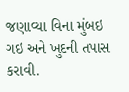જણાવ્યા વિના મુંબઇ ગઇ અને ખુદની તપાસ કરાવી.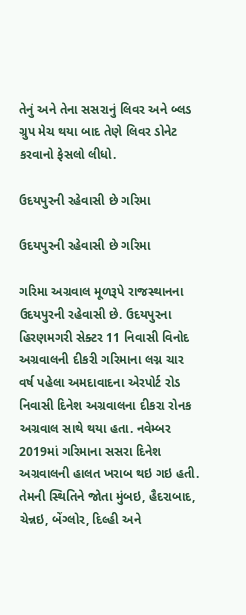તેનું અને તેના સસરાનું લિવર અને બ્લડ ગ્રુપ મેચ થયા બાદ તેણે લિવર ડોનેટ કરવાનો ફેસલો લીધો.

ઉદયપુરની રહેવાસી છે ગરિમા

ઉદયપુરની રહેવાસી છે ગરિમા

ગરિમા અગ્રવાલ મૂળરૂપે રાજસ્થાનના ઉદયપુરની રહેવાસી છે. ઉદયપુરના હિરણમગરી સેક્ટર 11 નિવાસી વિનોદ અગ્રવાલની દીકરી ગરિમાના લગ્ન ચાર વર્ષ પહેલા અમદાવાદના એરપોર્ટ રોડ નિવાસી દિનેશ અગ્રવાલના દીકરા રોનક અગ્રવાલ સાથે થયા હતા. નવેમ્બર 2019માં ગરિમાના સસરા દિનેશ અગ્રવાલની હાલત ખરાબ થઇ ગઇ હતી. તેમની સ્થિતિને જોતા મુંબઇ, હૈદરાબાદ, ચેન્નઇ, બેંગ્લોર, દિલ્હી અને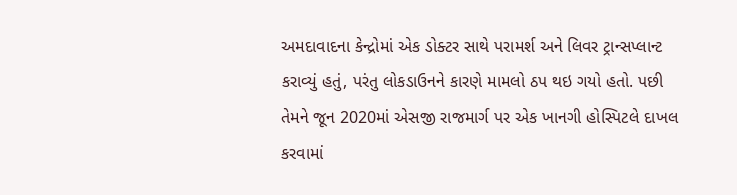અમદાવાદના કેન્દ્રોમાં એક ડોક્ટર સાથે પરામર્શ અને લિવર ટ્રાન્સપ્લાન્ટ કરાવ્યું હતું, પરંતુ લોકડાઉનને કારણે મામલો ઠપ થઇ ગયો હતો. પછી તેમને જૂન 2020માં એસજી રાજમાર્ગ પર એક ખાનગી હોસ્પિટલે દાખલ કરવામાં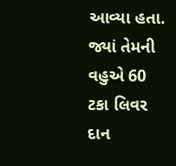આવ્યા હતા. જ્યાં તેમની વહુએ 60 ટકા લિવર દાન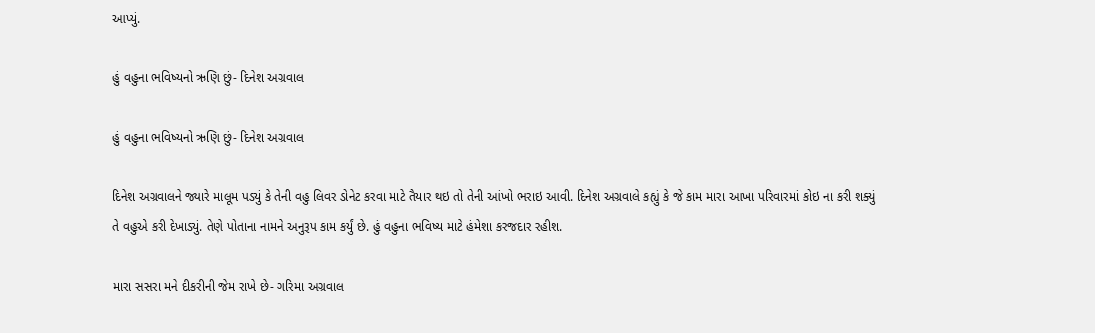આપ્યું.

હું વહુના ભવિષ્યનો ઋણિ છું- દિનેશ અગ્રવાલ

હું વહુના ભવિષ્યનો ઋણિ છું- દિનેશ અગ્રવાલ

દિનેશ અગ્રવાલને જ્યારે માલૂમ પડ્યું કે તેની વહુ લિવર ડોનેટ કરવા માટે તૈયાર થઇ તો તેની આંખો ભરાઇ આવી. દિનેશ અગ્રવાલે કહ્યું કે જે કામ મારા આખા પરિવારમાં કોઇ ના કરી શક્યું તે વહુએ કરી દેખાડ્યું. તેણે પોતાના નામને અનુરૂપ કામ કર્યું છે. હું વહુના ભવિષ્ય માટે હંમેશા કરજદાર રહીશ.

મારા સસરા મને દીકરીની જેમ રાખે છે- ગરિમા અગ્રવાલ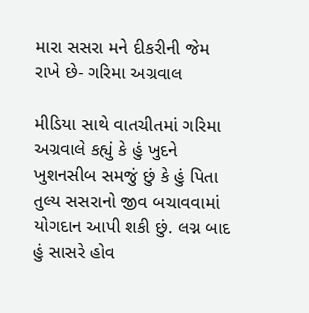મારા સસરા મને દીકરીની જેમ રાખે છે- ગરિમા અગ્રવાલ

મીડિયા સાથે વાતચીતમાં ગરિમા અગ્રવાલે કહ્યું કે હું ખુદને ખુશનસીબ સમજું છું કે હું પિતા તુલ્ય સસરાનો જીવ બચાવવામાં યોગદાન આપી શકી છું. લગ્ન બાદ હું સાસરે હોવ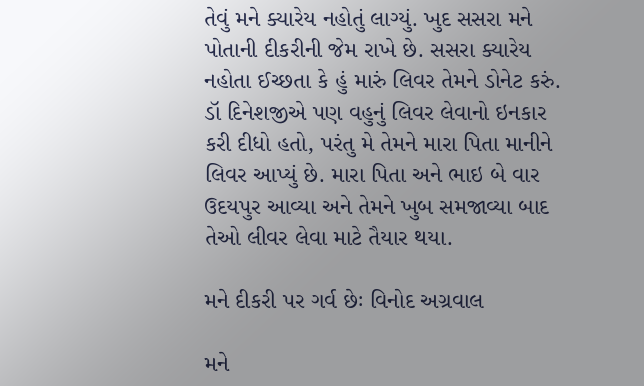તેવું મને ક્યારેય નહોતું લાગ્યું. ખુદ સસરા મને પોતાની દીકરીની જેમ રાખે છે. સસરા ક્યારેય નહોતા ઈચ્છતા કે હું મારું લિવર તેમને ડોનેટ કરું. ડૉ દિનેશજીએ પણ વહુનું લિવર લેવાનો ઇનકાર કરી દીધો હતો, પરંતુ મે તેમને મારા પિતા માનીને લિવર આપ્યું છે. મારા પિતા અને ભાઇ બે વાર ઉદયપુર આવ્યા અને તેમને ખુબ સમજાવ્યા બાદ તેઓ લીવર લેવા માટે તૈયાર થયા.

મને દીકરી પર ગર્વ છેઃ વિનોદ અગ્રવાલ

મને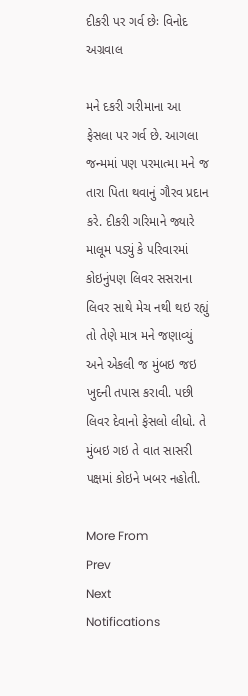દીકરી પર ગર્વ છેઃ વિનોદ અગ્રવાલ

મને દકરી ગરીમાના આ ફેસલા પર ગર્વ છે. આગલા જન્મમાં પણ પરમાત્મા મને જ તારા પિતા થવાનું ગૌરવ પ્રદાન કરે. દીકરી ગરિમાને જ્યારે માલૂમ પડ્યું કે પરિવારમાં કોઇનુંપણ લિવર સસરાના લિવર સાથે મેચ નથી થઇ રહ્યું તો તેણે માત્ર મને જણાવ્યું અને એકલી જ મુંબઇ જઇ ખુદની તપાસ કરાવી. પછી લિવર દેવાનો ફેસલો લીધો. તે મુંબઇ ગઇ તે વાત સાસરી પક્ષમાં કોઇને ખબર નહોતી.

More From
Prev
Next
Notifications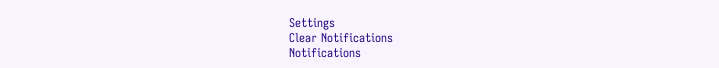Settings
Clear Notifications
Notifications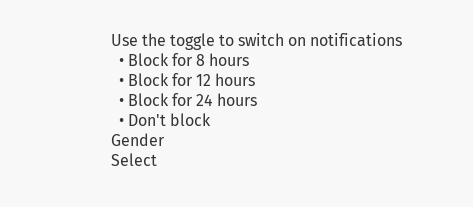Use the toggle to switch on notifications
  • Block for 8 hours
  • Block for 12 hours
  • Block for 24 hours
  • Don't block
Gender
Select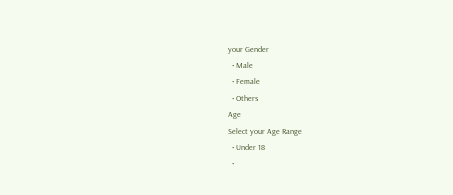your Gender
  • Male
  • Female
  • Others
Age
Select your Age Range
  • Under 18
  •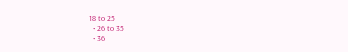18 to 25
  • 26 to 35
  • 36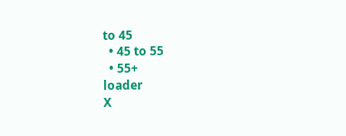to 45
  • 45 to 55
  • 55+
loader
X